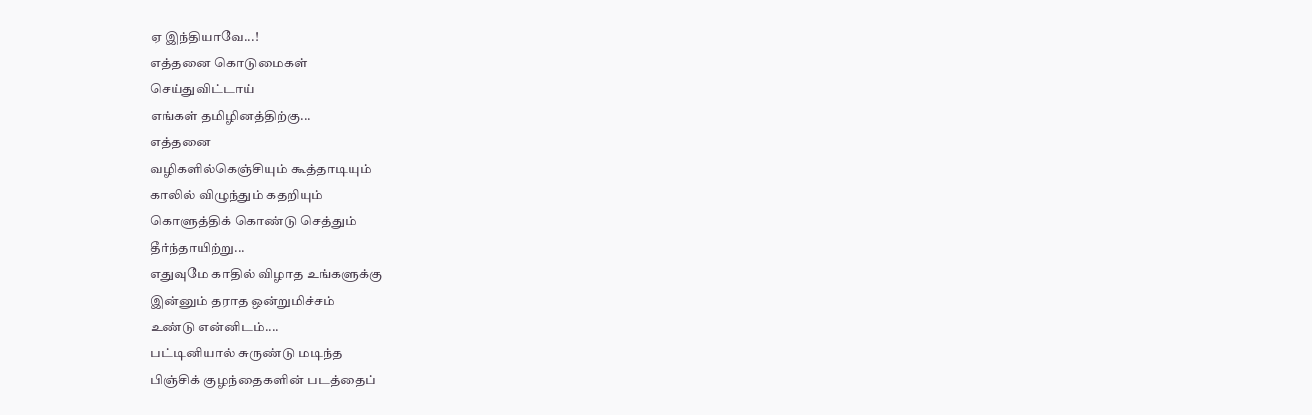ஏ இந்தியாவே...!
எத்தனை கொடுமைகள்
செய்துவிட்டாய்
எங்கள் தமிழினத்திற்கு...
எத்தனை
வழிகளில்கெஞ்சியும் கூத்தாடியும்
காலில் விழுந்தும் கதறியும்
கொளுத்திக் கொண்டு செத்தும்
தீர்ந்தாயிற்று...
எதுவுமே காதில் விழாத உங்களுக்கு
இன்னும் தராத ஒன்றுமிச்சம்
உண்டு என்னிடம்....
பட்டினியால் சுருண்டு மடிந்த
பிஞ்சிக் குழந்தைகளின் படத்தைப்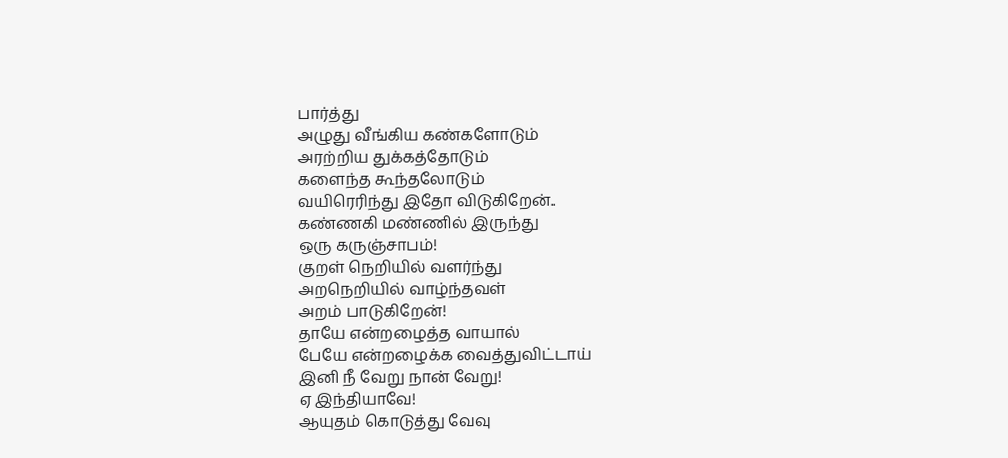பார்த்து
அழுது வீங்கிய கண்களோடும்
அரற்றிய துக்கத்தோடும்
களைந்த கூந்தலோடும்
வயிரெரிந்து இதோ விடுகிறேன்..
கண்ணகி மண்ணில் இருந்து
ஒரு கருஞ்சாபம்!
குறள் நெறியில் வளர்ந்து
அறநெறியில் வாழ்ந்தவள்
அறம் பாடுகிறேன்!
தாயே என்றழைத்த வாயால்
பேயே என்றழைக்க வைத்துவிட்டாய்
இனி நீ வேறு நான் வேறு!
ஏ இந்தியாவே!
ஆயுதம் கொடுத்து வேவு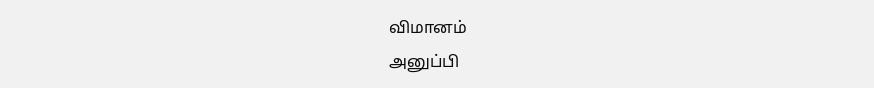விமானம்
அனுப்பி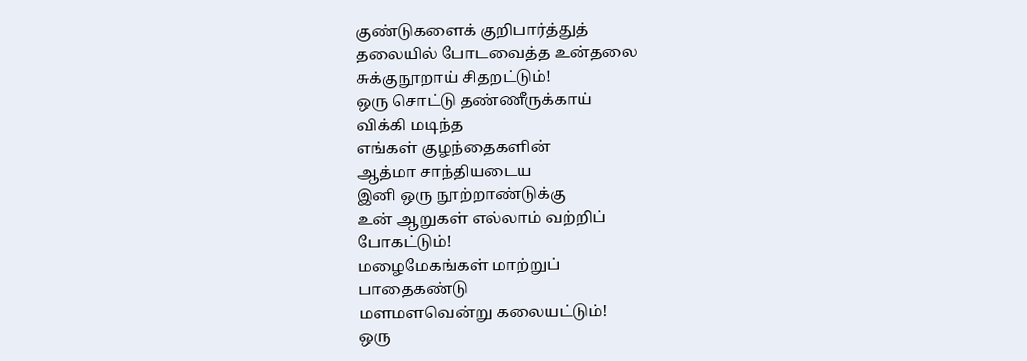குண்டுகளைக் குறிபார்த்துத்
தலையில் போடவைத்த உன்தலை
சுக்குநூறாய் சிதறட்டும்!
ஒரு சொட்டு தண்ணீருக்காய்
விக்கி மடிந்த
எங்கள் குழந்தைகளின்
ஆத்மா சாந்தியடைய
இனி ஒரு நூற்றாண்டுக்கு
உன் ஆறுகள் எல்லாம் வற்றிப்
போகட்டும்!
மழைமேகங்கள் மாற்றுப்
பாதைகண்டு
மளமளவென்று கலையட்டும்!
ஒரு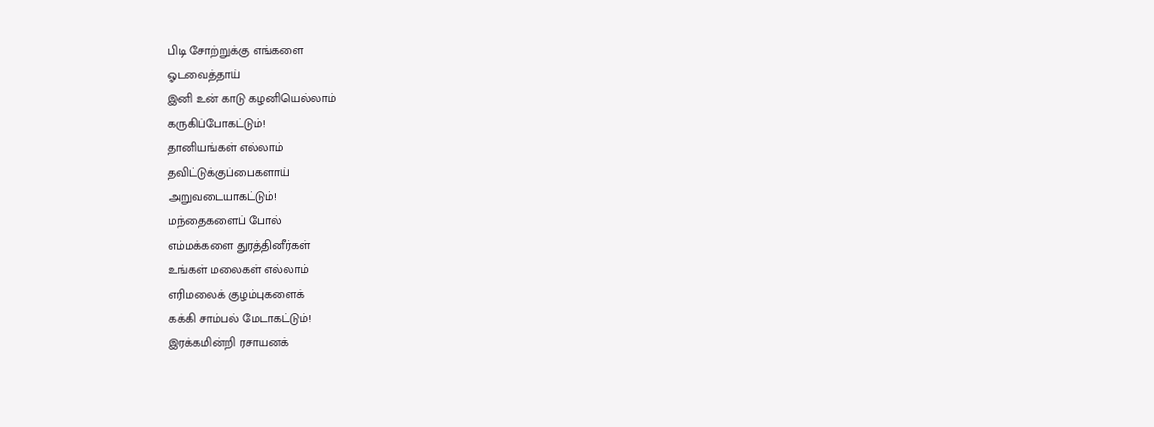பிடி சோற்றுக்கு எங்களை
ஓடவைத்தாய்
இனி உன் காடு கழனியெல்லாம்
கருகிப்போகட்டும்!
தானியங்கள் எல்லாம்
தவிட்டுக்குப்பைகளாய்
அறுவடையாகட்டும்!
மந்தைகளைப் போல்
எம்மக்களை துரத்தினீர்கள்
உங்கள் மலைகள் எல்லாம்
எரிமலைக் குழம்புகளைக்
கக்கி சாம்பல் மேடாகட்டும்!
இரக்கமின்றி ரசாயனக்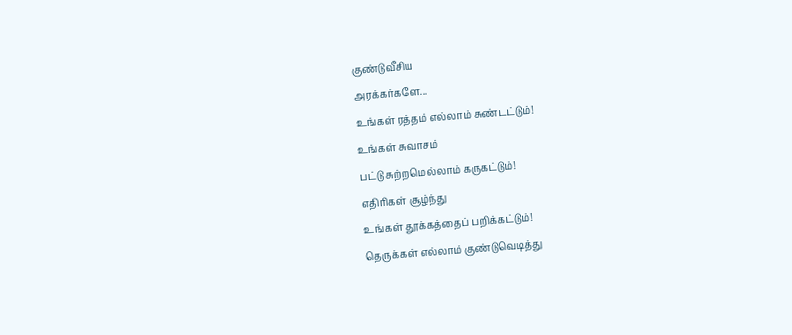குண்டுவீசிய
அரக்கர்களே...
உங்கள் ரத்தம் எல்லாம் சுண்டட்டும்!
உங்கள் சுவாசம்
பட்டு சுற்றமெல்லாம் கருகட்டும்!
எதிரிகள் சூழ்ந்து
உங்கள் தூக்கத்தைப் பறிக்கட்டும்!
தெருக்கள் எல்லாம் குண்டுவெடித்து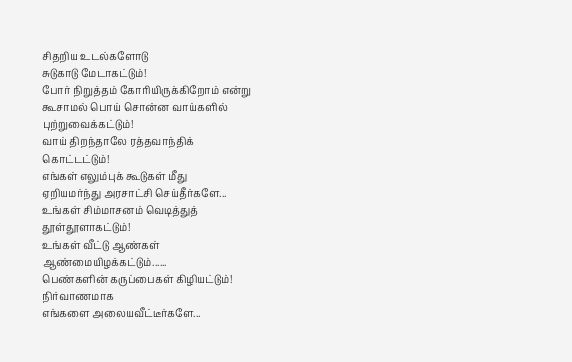சிதறிய உடல்களோடு
சுடுகாடு மேடாகட்டும்!
போர் நிறுத்தம் கோரியிருக்கிறோம் என்று
கூசாமல் பொய் சொன்ன வாய்களில்
புற்றுவைக்கட்டும்!
வாய் திறந்தாலே ரத்தவாந்திக்
கொட்டட்டும்!
எங்கள் எலும்புக் கூடுகள் மீது
ஏறியமர்ந்து அரசாட்சி செய்தீர்களே...
உங்கள் சிம்மாசனம் வெடித்துத்
தூள்தூளாகட்டும்!
உங்கள் வீட்டு ஆண்கள்
ஆண்மையிழக்கட்டும்......
பெண்களின் கருப்பைகள் கிழியட்டும்!
நிர்வாணமாக
எங்களை அலையவீட்டீர்களே...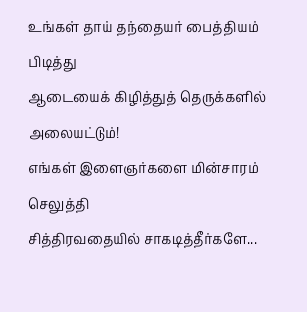உங்கள் தாய் தந்தையர் பைத்தியம்
பிடித்து
ஆடையைக் கிழித்துத் தெருக்களில்
அலையட்டும்!
எங்கள் இளைஞர்களை மின்சாரம்
செலுத்தி
சித்திரவதையில் சாகடித்தீர்களே...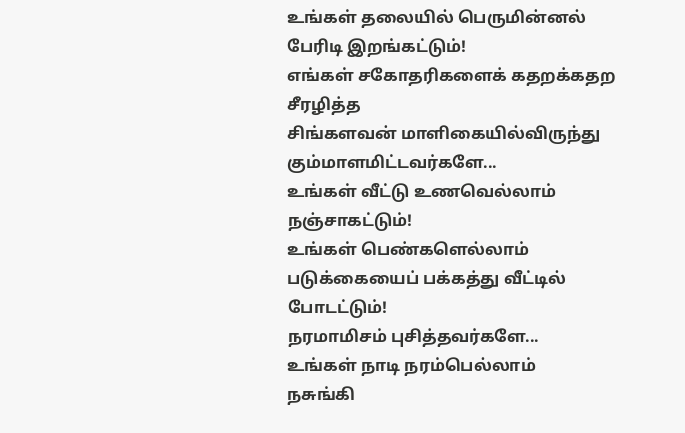உங்கள் தலையில் பெருமின்னல்
பேரிடி இறங்கட்டும்!
எங்கள் சகோதரிகளைக் கதறக்கதற
சீரழித்த
சிங்களவன் மாளிகையில்விருந்து
கும்மாளமிட்டவர்களே...
உங்கள் வீட்டு உணவெல்லாம்
நஞ்சாகட்டும்!
உங்கள் பெண்களெல்லாம்
படுக்கையைப் பக்கத்து வீட்டில்
போடட்டும்!
நரமாமிசம் புசித்தவர்களே...
உங்கள் நாடி நரம்பெல்லாம்
நசுங்கி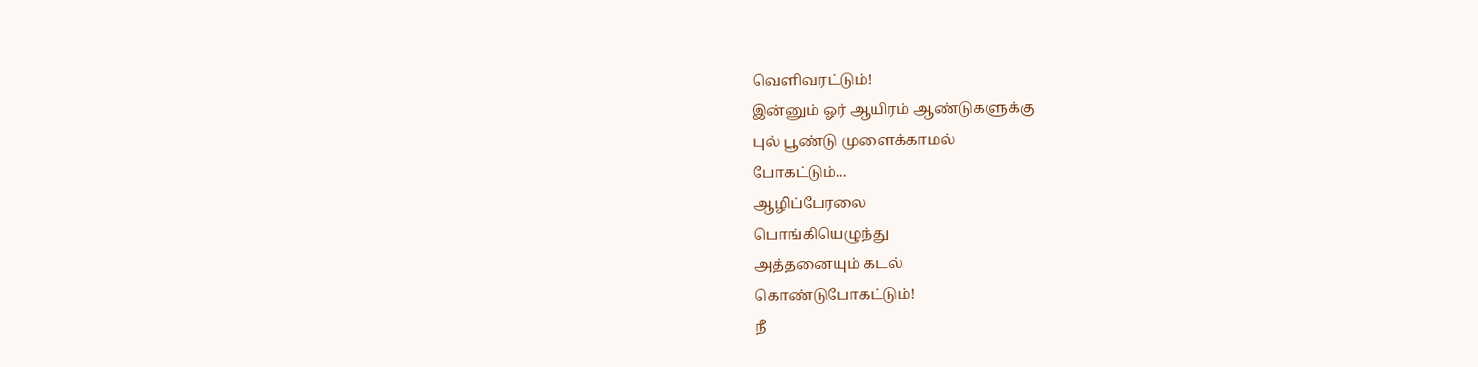வெளிவரட்டும்!
இன்னும் ஓர் ஆயிரம் ஆண்டுகளுக்கு
புல் பூண்டு முளைக்காமல்
போகட்டும்...
ஆழிப்பேரலை
பொங்கியெழுந்து
அத்தனையும் கடல்
கொண்டுபோகட்டும்!
நீ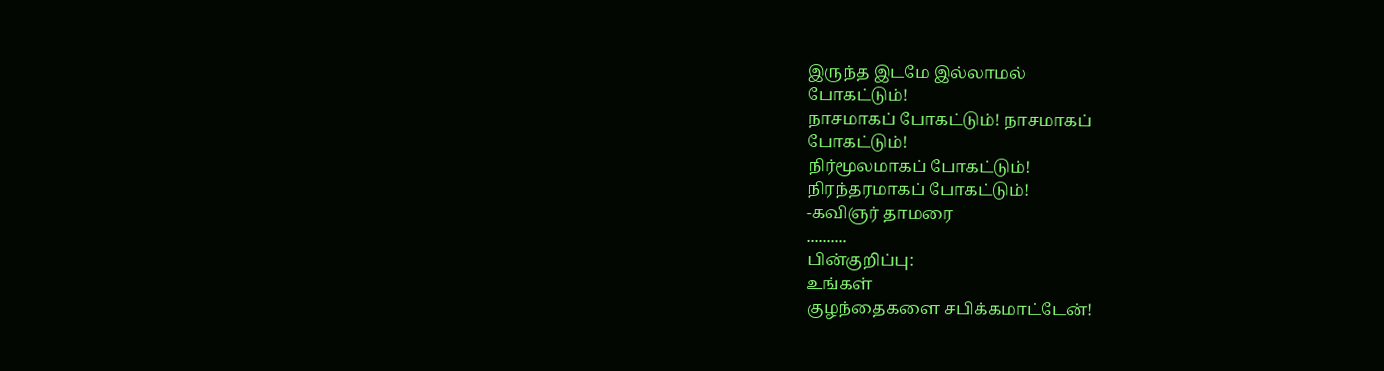இருந்த இடமே இல்லாமல்
போகட்டும்!
நாசமாகப் போகட்டும்! நாசமாகப்
போகட்டும்!
நிர்மூலமாகப் போகட்டும்!
நிரந்தரமாகப் போகட்டும்!
-கவிஞர் தாமரை
..........
பின்குறிப்பு:
உங்கள்
குழந்தைகளை சபிக்கமாட்டேன்!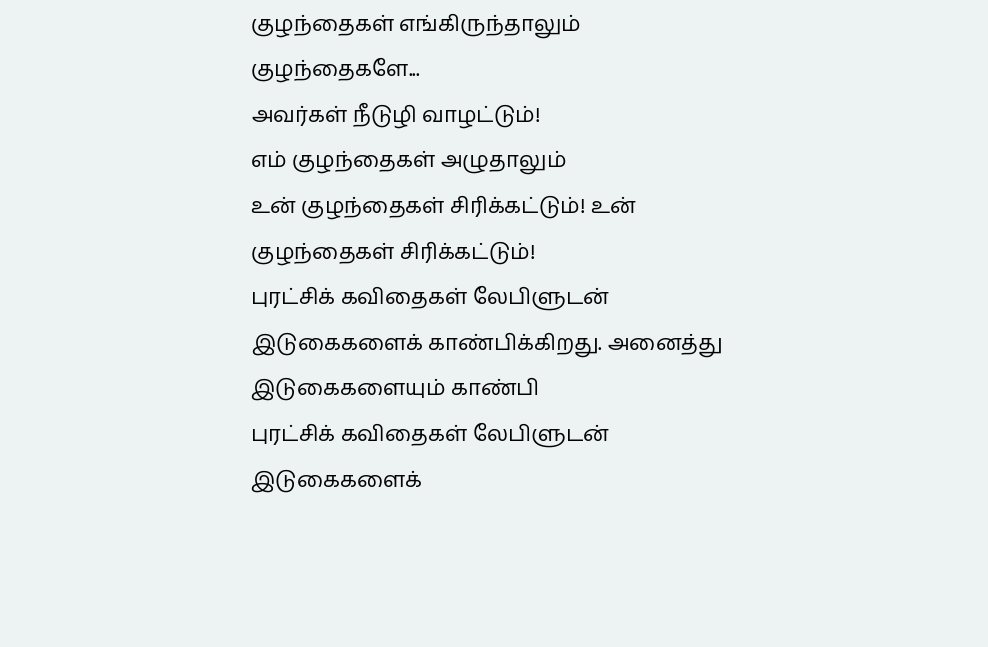குழந்தைகள் எங்கிருந்தாலும்
குழந்தைகளே...
அவர்கள் நீடுழி வாழட்டும்!
எம் குழந்தைகள் அழுதாலும்
உன் குழந்தைகள் சிரிக்கட்டும்! உன்
குழந்தைகள் சிரிக்கட்டும்!
புரட்சிக் கவிதைகள் லேபிளுடன் இடுகைகளைக் காண்பிக்கிறது. அனைத்து இடுகைகளையும் காண்பி
புரட்சிக் கவிதைகள் லேபிளுடன் இடுகைகளைக்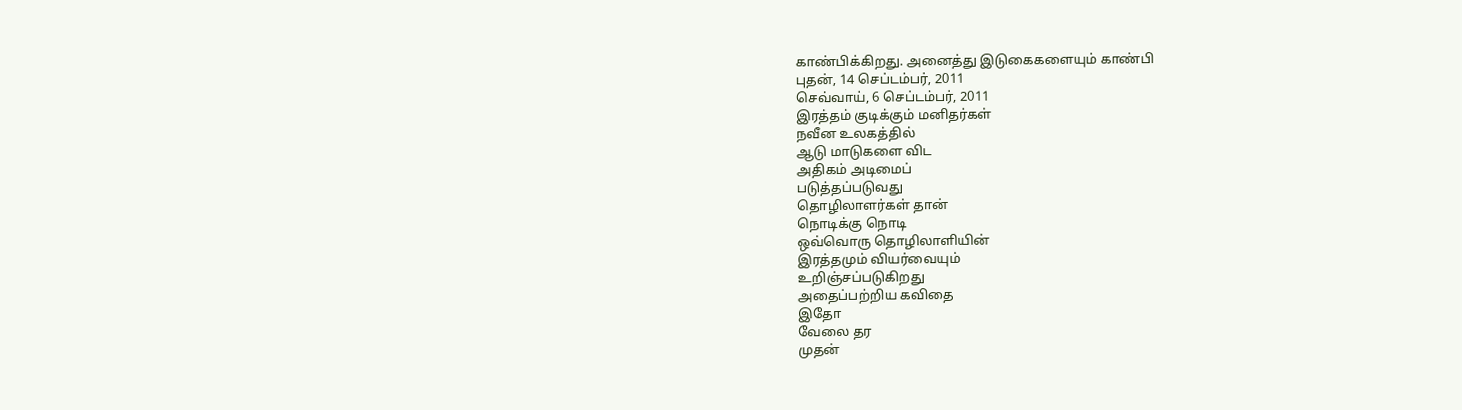காண்பிக்கிறது. அனைத்து இடுகைகளையும் காண்பி
புதன், 14 செப்டம்பர், 2011
செவ்வாய், 6 செப்டம்பர், 2011
இரத்தம் குடிக்கும் மனிதர்கள்
நவீன உலகத்தில்
ஆடு மாடுகளை விட
அதிகம் அடிமைப்
படுத்தப்படுவது
தொழிலாளர்கள் தான்
நொடிக்கு நொடி
ஒவ்வொரு தொழிலாளியின்
இரத்தமும் வியர்வையும்
உறிஞ்சப்படுகிறது
அதைப்பற்றிய கவிதை
இதோ
வேலை தர
முதன்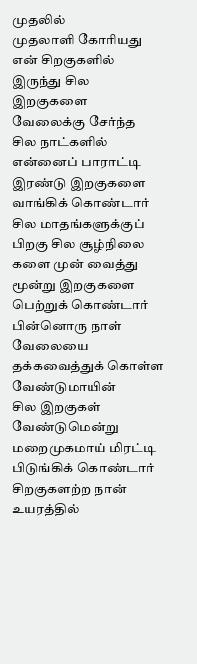முதலில்
முதலாளி கோரியது
என் சிறகுகளில்
இருந்து சில
இறகுகளை
வேலைக்கு சேர்ந்த
சில நாட்களில்
என்னைப் பாராட்டி
இரண்டு இறகுகளை
வாங்கிக் கொண்டார்
சில மாதங்களுக்குப்
பிறகு சில சூழ்நிலை
களை முன் வைத்து
மூன்று இறகுகளை
பெற்றுக் கொண்டார்
பின்னொரு நாள்
வேலையை
தக்கவைத்துக் கொள்ள
வேண்டுமாயின்
சில இறகுகள்
வேண்டுமென்று
மறைமுகமாய் மிரட்டி
பிடுங்கிக் கொண்டார்
சிறகுகளற்ற நான்
உயரத்தில்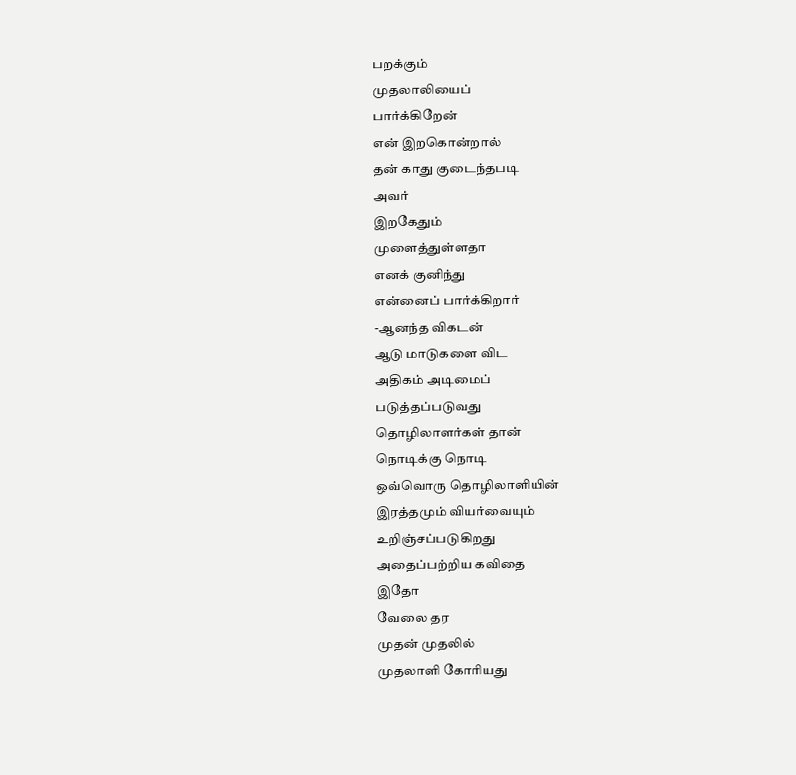பறக்கும்
முதலாலியைப்
பார்க்கிறேன்
என் இறகொன்றால்
தன் காது குடைந்தபடி
அவர்
இறகேதும்
முளைத்துள்ளதா
எனக் குனிந்து
என்னைப் பார்க்கிறார்
-ஆனந்த விகடன்
ஆடு மாடுகளை விட
அதிகம் அடிமைப்
படுத்தப்படுவது
தொழிலாளர்கள் தான்
நொடிக்கு நொடி
ஒவ்வொரு தொழிலாளியின்
இரத்தமும் வியர்வையும்
உறிஞ்சப்படுகிறது
அதைப்பற்றிய கவிதை
இதோ
வேலை தர
முதன் முதலில்
முதலாளி கோரியது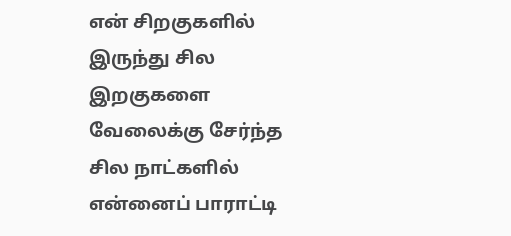என் சிறகுகளில்
இருந்து சில
இறகுகளை
வேலைக்கு சேர்ந்த
சில நாட்களில்
என்னைப் பாராட்டி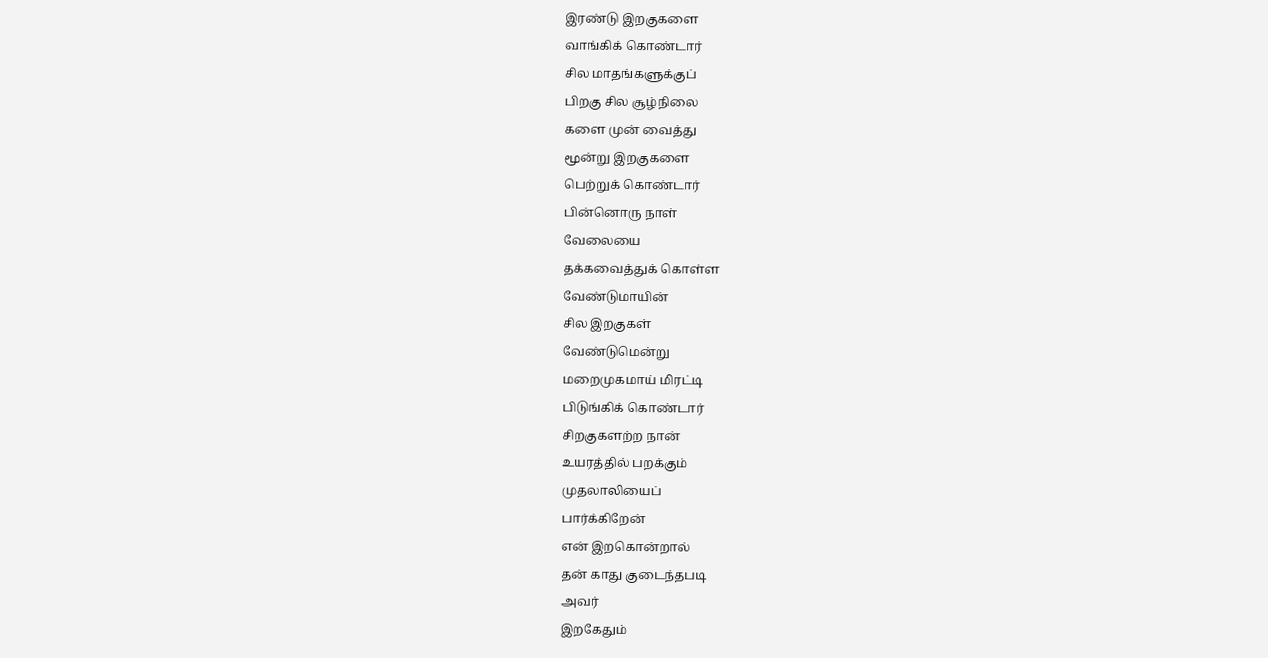இரண்டு இறகுகளை
வாங்கிக் கொண்டார்
சில மாதங்களுக்குப்
பிறகு சில சூழ்நிலை
களை முன் வைத்து
மூன்று இறகுகளை
பெற்றுக் கொண்டார்
பின்னொரு நாள்
வேலையை
தக்கவைத்துக் கொள்ள
வேண்டுமாயின்
சில இறகுகள்
வேண்டுமென்று
மறைமுகமாய் மிரட்டி
பிடுங்கிக் கொண்டார்
சிறகுகளற்ற நான்
உயரத்தில் பறக்கும்
முதலாலியைப்
பார்க்கிறேன்
என் இறகொன்றால்
தன் காது குடைந்தபடி
அவர்
இறகேதும்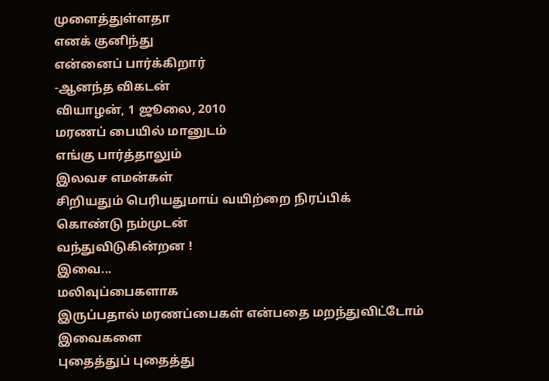முளைத்துள்ளதா
எனக் குனிந்து
என்னைப் பார்க்கிறார்
-ஆனந்த விகடன்
வியாழன், 1 ஜூலை, 2010
மரணப் பையில் மானுடம்
எங்கு பார்த்தாலும்
இலவச எமன்கள்
சிறியதும் பெரியதுமாய் வயிற்றை நிரப்பிக்
கொண்டு நம்முடன்
வந்துவிடுகின்றன !
இவை...
மலிவுப்பைகளாக
இருப்பதால் மரணப்பைகள் என்பதை மறந்துவிட்டோம்
இவைகளை
புதைத்துப் புதைத்து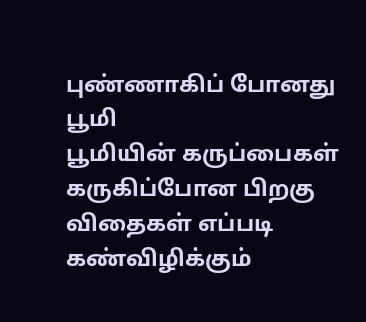புண்ணாகிப் போனது
பூமி
பூமியின் கருப்பைகள்
கருகிப்போன பிறகு
விதைகள் எப்படி
கண்விழிக்கும்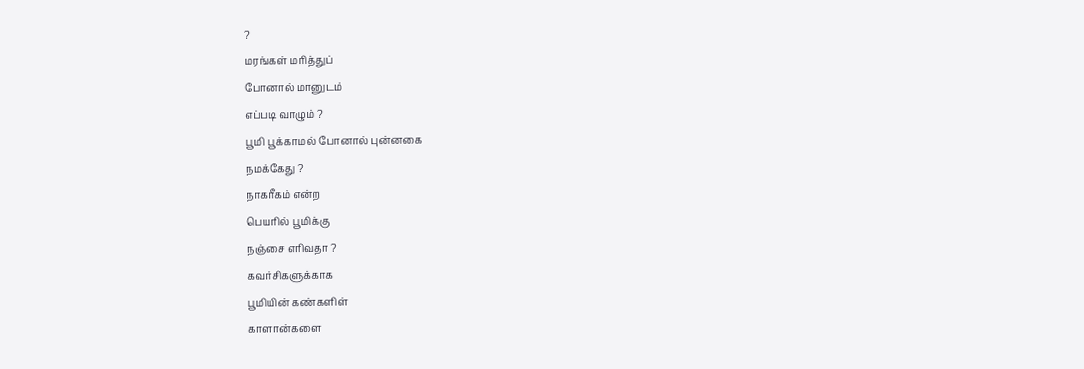?
மரங்கள் மரித்துப்
போனால் மானுடம்
எப்படி வாழும் ?
பூமி பூக்காமல் போனால் புன்னகை
நமக்கேது ?
நாகரீகம் என்ற
பெயரில் பூமிக்கு
நஞ்சை எரிவதா ?
கவர்சிகளுக்காக
பூமியின் கண்களிள்
காளான்களை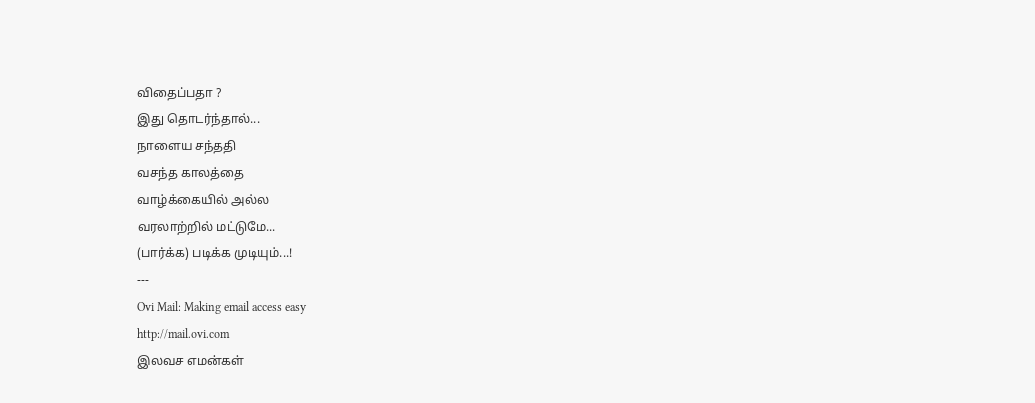விதைப்பதா ?
இது தொடர்ந்தால்...
நாளைய சந்ததி
வசந்த காலத்தை
வாழ்க்கையில் அல்ல
வரலாற்றில் மட்டுமே...
(பார்க்க) படிக்க முடியும்...!
---
Ovi Mail: Making email access easy
http://mail.ovi.com
இலவச எமன்கள்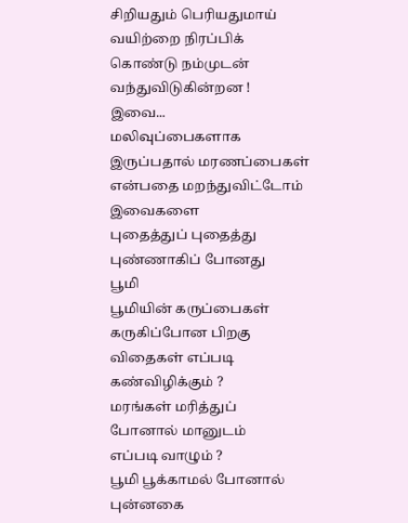சிறியதும் பெரியதுமாய் வயிற்றை நிரப்பிக்
கொண்டு நம்முடன்
வந்துவிடுகின்றன !
இவை...
மலிவுப்பைகளாக
இருப்பதால் மரணப்பைகள் என்பதை மறந்துவிட்டோம்
இவைகளை
புதைத்துப் புதைத்து
புண்ணாகிப் போனது
பூமி
பூமியின் கருப்பைகள்
கருகிப்போன பிறகு
விதைகள் எப்படி
கண்விழிக்கும் ?
மரங்கள் மரித்துப்
போனால் மானுடம்
எப்படி வாழும் ?
பூமி பூக்காமல் போனால் புன்னகை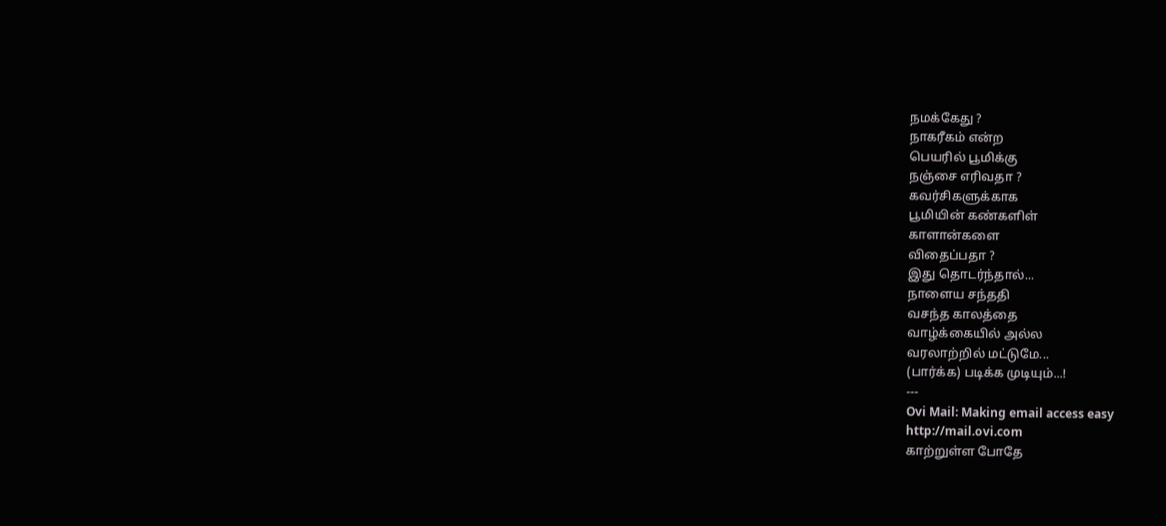நமக்கேது ?
நாகரீகம் என்ற
பெயரில் பூமிக்கு
நஞ்சை எரிவதா ?
கவர்சிகளுக்காக
பூமியின் கண்களிள்
காளான்களை
விதைப்பதா ?
இது தொடர்ந்தால்...
நாளைய சந்ததி
வசந்த காலத்தை
வாழ்க்கையில் அல்ல
வரலாற்றில் மட்டுமே...
(பார்க்க) படிக்க முடியும்...!
---
Ovi Mail: Making email access easy
http://mail.ovi.com
காற்றுள்ள போதே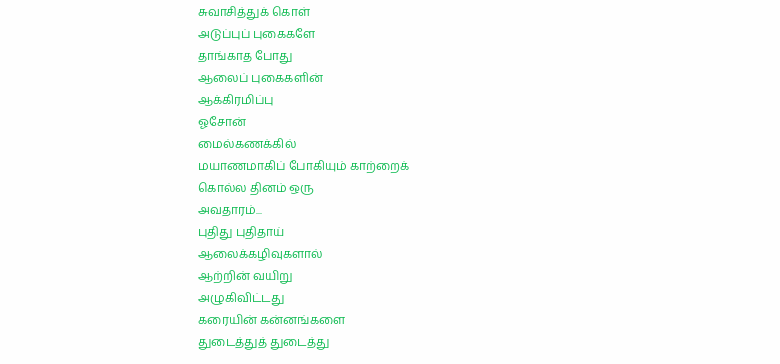சுவாசித்துக் கொள்
அடுப்புப் புகைகளே
தாங்காத போது
ஆலைப் புகைகளின்
ஆக்கிரமிப்பு
ஓசோன்
மைல்கணக்கில்
மயாணமாகிப் போகியும் காற்றைக்
கொல்ல தினம் ஒரு
அவதாரம்...
புதிது புதிதாய்
ஆலைக்கழிவுகளால்
ஆற்றின் வயிறு
அழுகிவிட்டது
கரையின் கன்னங்களை
துடைத்துத் துடைத்து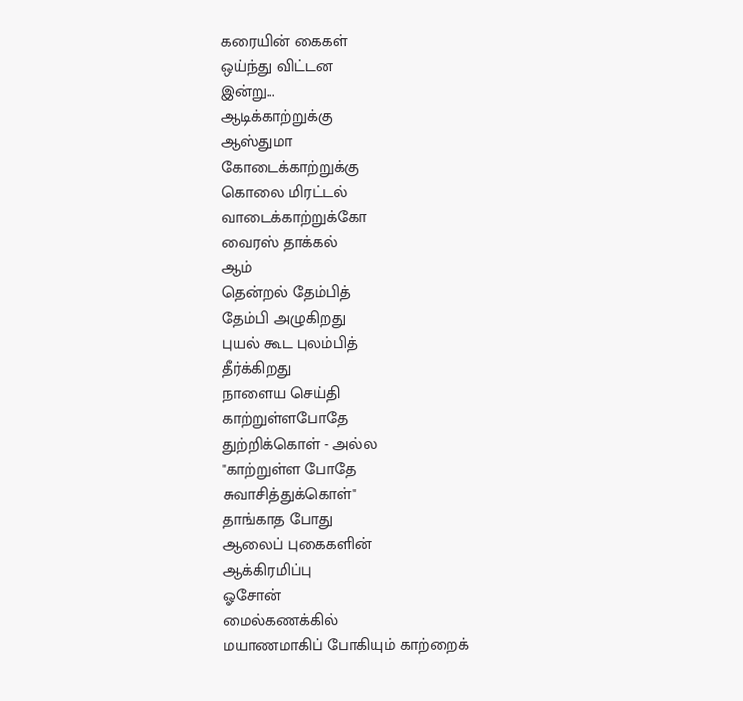கரையின் கைகள்
ஒய்ந்து விட்டன
இன்று...
ஆடிக்காற்றுக்கு
ஆஸ்துமா
கோடைக்காற்றுக்கு
கொலை மிரட்டல்
வாடைக்காற்றுக்கோ
வைரஸ் தாக்கல்
ஆம்
தென்றல் தேம்பித்
தேம்பி அழுகிறது
புயல் கூட புலம்பித்
தீர்க்கிறது
நாளைய செய்தி
காற்றுள்ளபோதே
துற்றிக்கொள் - அல்ல
"காற்றுள்ள போதே
சுவாசித்துக்கொள்"
தாங்காத போது
ஆலைப் புகைகளின்
ஆக்கிரமிப்பு
ஓசோன்
மைல்கணக்கில்
மயாணமாகிப் போகியும் காற்றைக்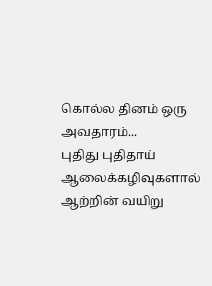கொல்ல தினம் ஒரு
அவதாரம்...
புதிது புதிதாய்
ஆலைக்கழிவுகளால்
ஆற்றின் வயிறு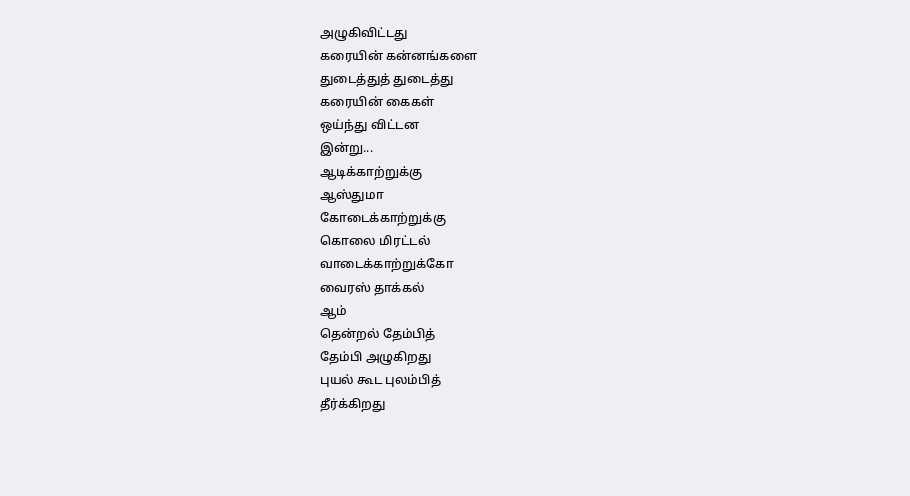அழுகிவிட்டது
கரையின் கன்னங்களை
துடைத்துத் துடைத்து
கரையின் கைகள்
ஒய்ந்து விட்டன
இன்று...
ஆடிக்காற்றுக்கு
ஆஸ்துமா
கோடைக்காற்றுக்கு
கொலை மிரட்டல்
வாடைக்காற்றுக்கோ
வைரஸ் தாக்கல்
ஆம்
தென்றல் தேம்பித்
தேம்பி அழுகிறது
புயல் கூட புலம்பித்
தீர்க்கிறது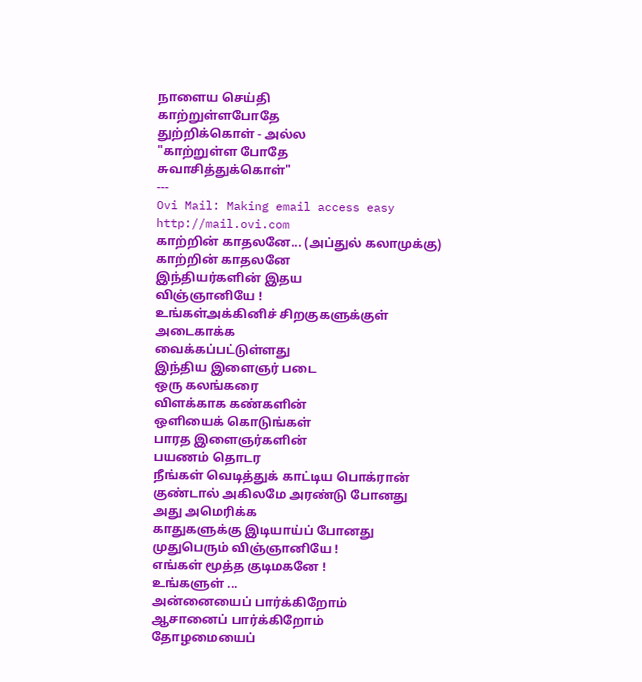நாளைய செய்தி
காற்றுள்ளபோதே
துற்றிக்கொள் - அல்ல
"காற்றுள்ள போதே
சுவாசித்துக்கொள்"
---
Ovi Mail: Making email access easy
http://mail.ovi.com
காற்றின் காதலனே... (அப்துல் கலாமுக்கு)
காற்றின் காதலனே
இந்தியர்களின் இதய
விஞ்ஞானியே !
உங்கள்அக்கினிச் சிறகுகளுக்குள்
அடைகாக்க
வைக்கப்பட்டுள்ளது
இந்திய இளைஞர் படை
ஒரு கலங்கரை
விளக்காக கண்களின்
ஒளியைக் கொடுங்கள்
பாரத இளைஞர்களின்
பயணம் தொடர
நீங்கள் வெடித்துக் காட்டிய பொக்ரான்
குண்டால் அகிலமே அரண்டு போனது
அது அமெரிக்க
காதுகளுக்கு இடியாய்ப் போனது
முதுபெரும் விஞ்ஞானியே !
எங்கள் மூத்த குடிமகனே !
உங்களுள் ...
அன்னையைப் பார்க்கிறோம்
ஆசானைப் பார்க்கிறோம்
தோழமையைப்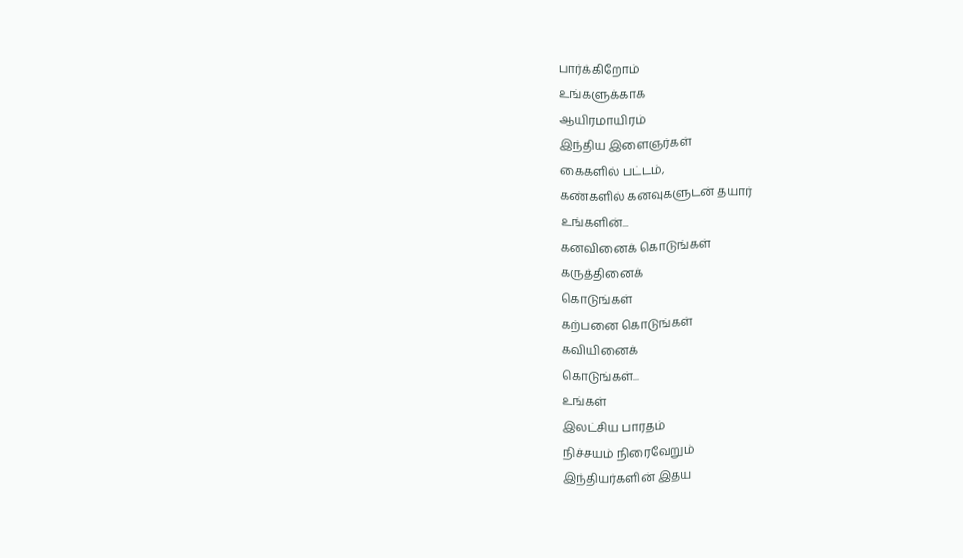பார்க்கிறோம்
உங்களுக்காக
ஆயிரமாயிரம்
இந்திய இளைஞர்கள்
கைகளில் பட்டம்,
கண்களில் கனவுகளுடன் தயார்
உங்களின்...
கனவினைக் கொடுங்கள்
கருத்தினைக்
கொடுங்கள்
கற்பனை கொடுங்கள்
கவியினைக்
கொடுங்கள்...
உங்கள்
இலட்சிய பாரதம்
நிச்சயம் நிரைவேறும்
இந்தியர்களின் இதய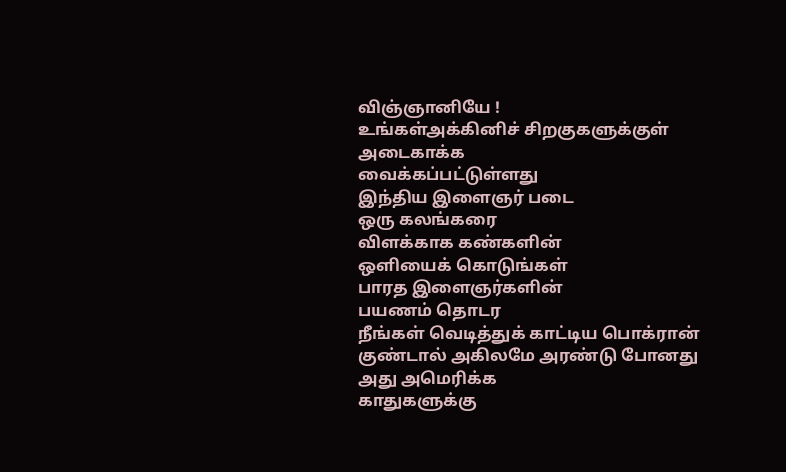விஞ்ஞானியே !
உங்கள்அக்கினிச் சிறகுகளுக்குள்
அடைகாக்க
வைக்கப்பட்டுள்ளது
இந்திய இளைஞர் படை
ஒரு கலங்கரை
விளக்காக கண்களின்
ஒளியைக் கொடுங்கள்
பாரத இளைஞர்களின்
பயணம் தொடர
நீங்கள் வெடித்துக் காட்டிய பொக்ரான்
குண்டால் அகிலமே அரண்டு போனது
அது அமெரிக்க
காதுகளுக்கு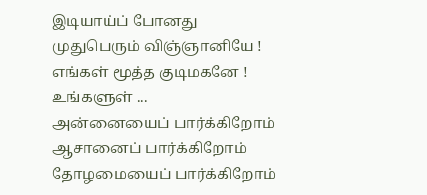இடியாய்ப் போனது
முதுபெரும் விஞ்ஞானியே !
எங்கள் மூத்த குடிமகனே !
உங்களுள் ...
அன்னையைப் பார்க்கிறோம்
ஆசானைப் பார்க்கிறோம்
தோழமையைப் பார்க்கிறோம்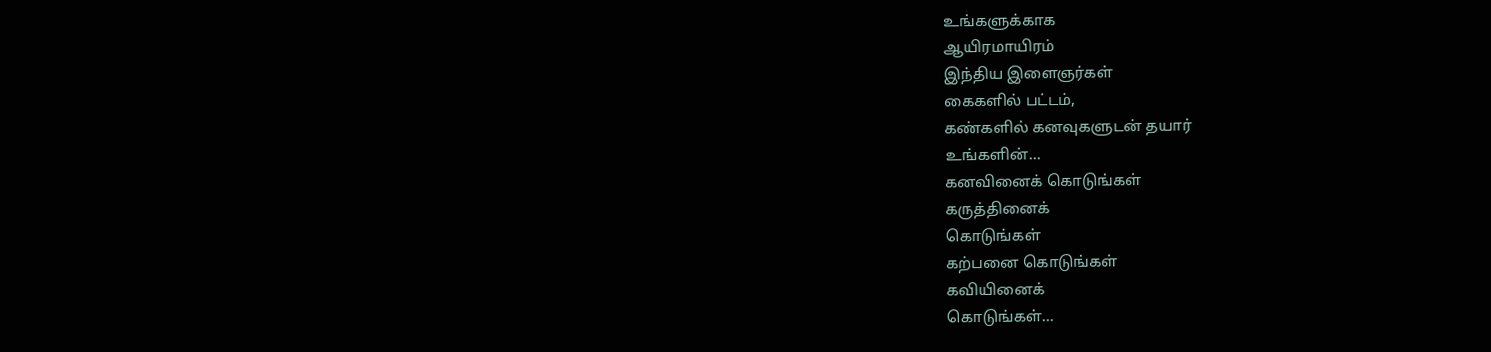உங்களுக்காக
ஆயிரமாயிரம்
இந்திய இளைஞர்கள்
கைகளில் பட்டம்,
கண்களில் கனவுகளுடன் தயார்
உங்களின்...
கனவினைக் கொடுங்கள்
கருத்தினைக்
கொடுங்கள்
கற்பனை கொடுங்கள்
கவியினைக்
கொடுங்கள்...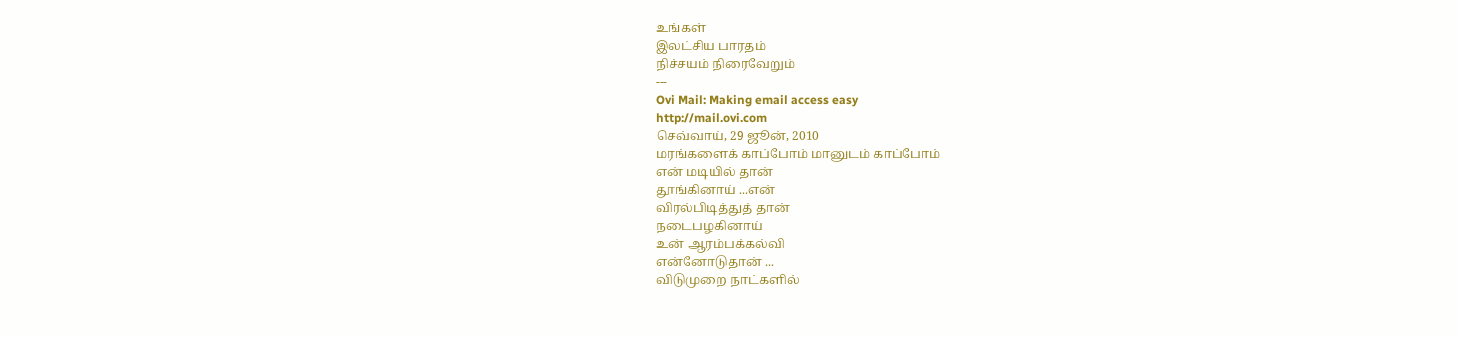உங்கள்
இலட்சிய பாரதம்
நிச்சயம் நிரைவேறும்
---
Ovi Mail: Making email access easy
http://mail.ovi.com
செவ்வாய், 29 ஜூன், 2010
மரங்களைக் காப்போம் மானுடம் காப்போம்
என் மடியில் தான்
தூங்கினாய் ...என்
விரல்பிடித்துத் தான்
நடைபழகினாய்
உன் ஆரம்பக்கல்வி
என்னோடுதான் ...
விடுமுறை நாட்களில்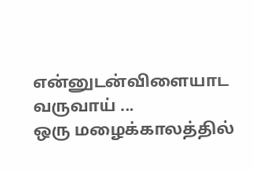என்னுடன்விளையாட வருவாய் ...
ஒரு மழைக்காலத்தில்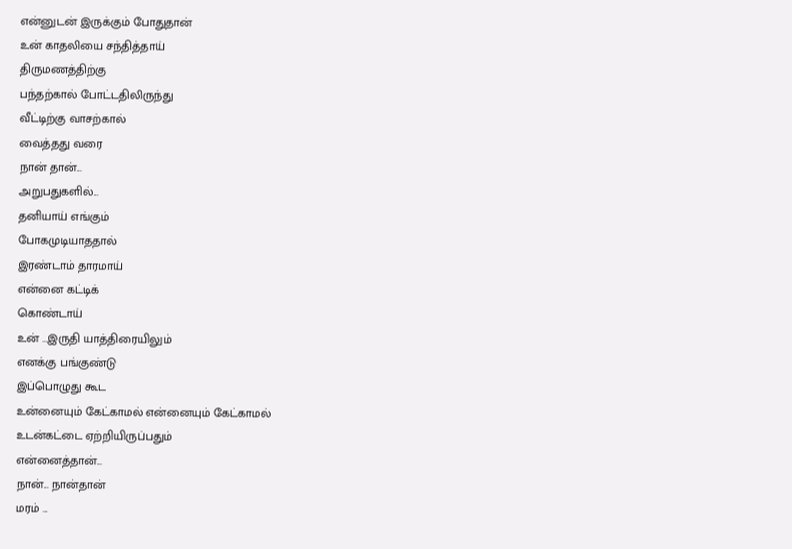என்னுடன் இருக்கும் போதுதான்
உன் காதலியை சந்தித்தாய்
திருமணத்திற்கு
பந்தற்கால் போட்டதிலிருந்து
வீட்டிற்கு வாசற்கால்
வைத்தது வரை
நான் தான்...
அறுபதுகளில்...
தனியாய் எங்கும்
போகமுடியாததால்
இரண்டாம் தாரமாய்
என்னை கட்டிக்
கொண்டாய்
உன் ...இருதி யாத்திரையிலும்
எனக்கு பங்குண்டு
இப்பொழுது கூட
உன்னையும் கேட்காமல் என்னையும் கேட்காமல்
உடன்கட்டை ஏற்றியிருப்பதும்
என்னைத்தான்...
நான்... நான்தான்
மரம் ...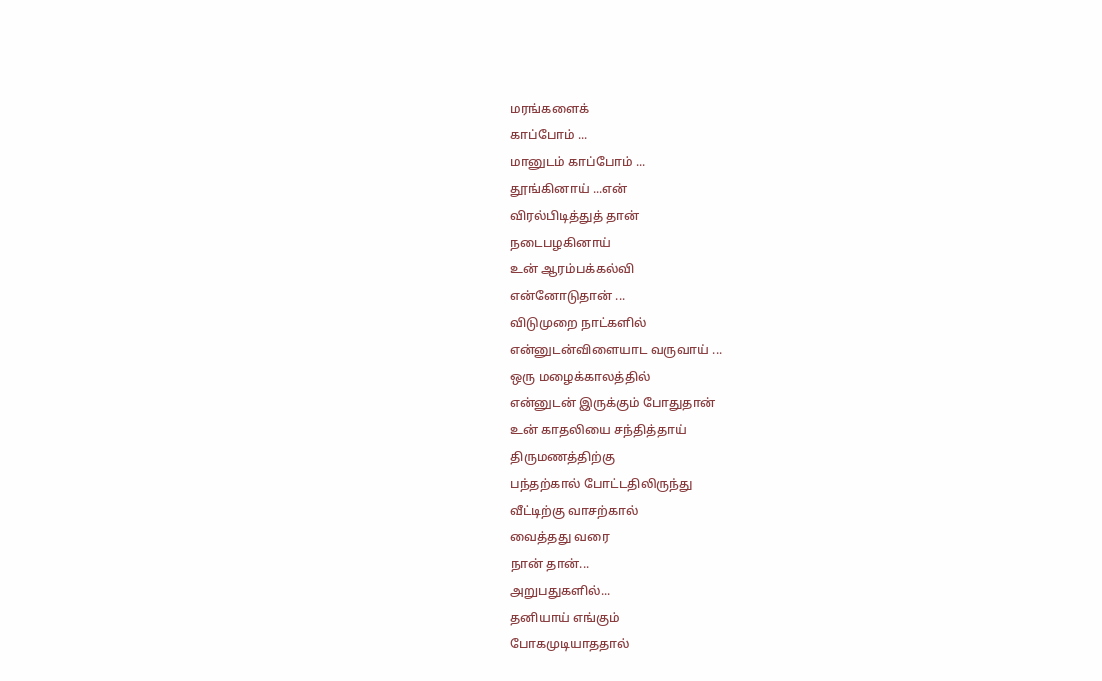மரங்களைக்
காப்போம் ...
மானுடம் காப்போம் ...
தூங்கினாய் ...என்
விரல்பிடித்துத் தான்
நடைபழகினாய்
உன் ஆரம்பக்கல்வி
என்னோடுதான் ...
விடுமுறை நாட்களில்
என்னுடன்விளையாட வருவாய் ...
ஒரு மழைக்காலத்தில்
என்னுடன் இருக்கும் போதுதான்
உன் காதலியை சந்தித்தாய்
திருமணத்திற்கு
பந்தற்கால் போட்டதிலிருந்து
வீட்டிற்கு வாசற்கால்
வைத்தது வரை
நான் தான்...
அறுபதுகளில்...
தனியாய் எங்கும்
போகமுடியாததால்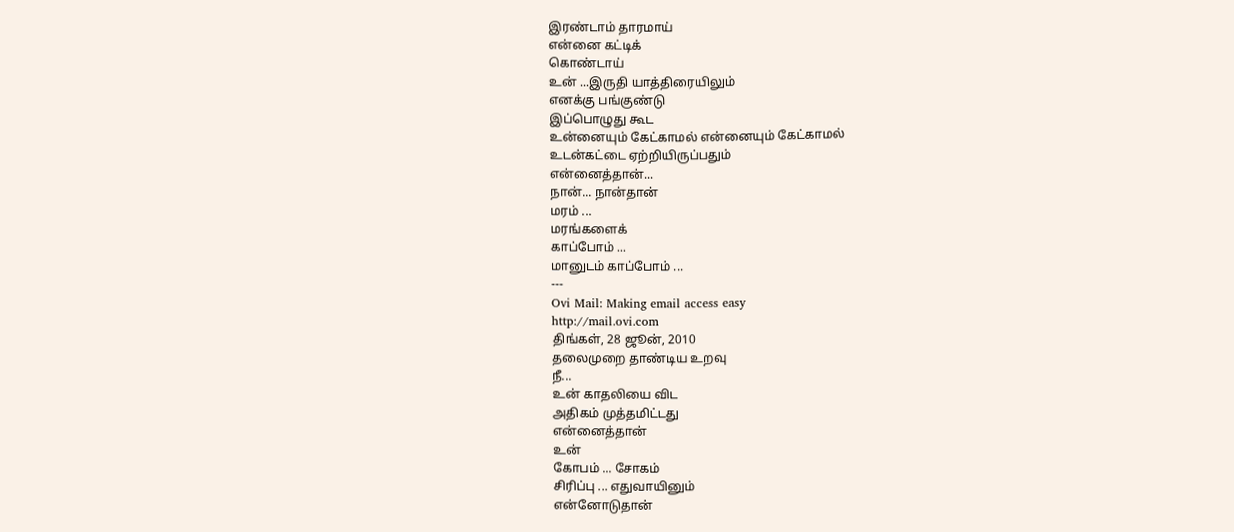இரண்டாம் தாரமாய்
என்னை கட்டிக்
கொண்டாய்
உன் ...இருதி யாத்திரையிலும்
எனக்கு பங்குண்டு
இப்பொழுது கூட
உன்னையும் கேட்காமல் என்னையும் கேட்காமல்
உடன்கட்டை ஏற்றியிருப்பதும்
என்னைத்தான்...
நான்... நான்தான்
மரம் ...
மரங்களைக்
காப்போம் ...
மானுடம் காப்போம் ...
---
Ovi Mail: Making email access easy
http://mail.ovi.com
திங்கள், 28 ஜூன், 2010
தலைமுறை தாண்டிய உறவு
நீ...
உன் காதலியை விட
அதிகம் முத்தமிட்டது
என்னைத்தான்
உன்
கோபம் ... சோகம்
சிரிப்பு ... எதுவாயினும்
என்னோடுதான்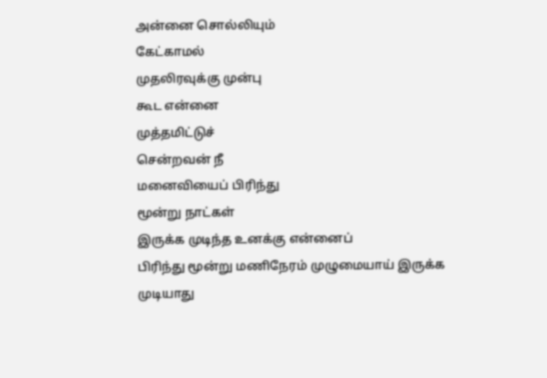அன்னை சொல்லியும்
கேட்காமல்
முதலிரவுக்கு முன்பு
கூட என்னை
முத்தமிட்டுச்
சென்றவன் நீ
மனைவியைப் பிரிந்து
மூன்று நாட்கள்
இருக்க முடிந்த உனக்கு என்னைப்
பிரிந்து மூன்று மணிநேரம் முழுமையாய் இருக்க
முடியாது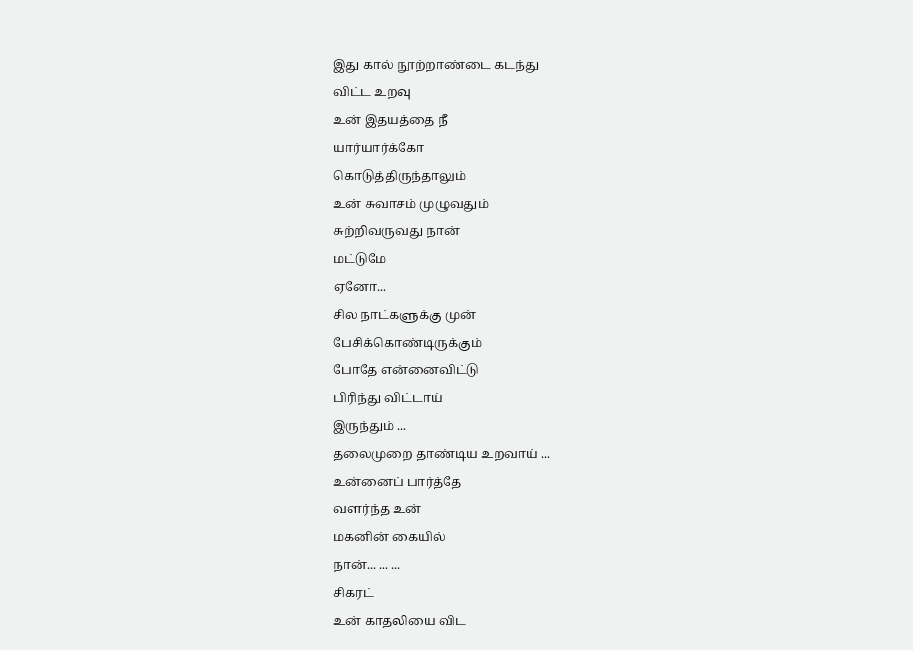இது கால் நூற்றாண்டை கடந்து
விட்ட உறவு
உன் இதயத்தை நீ
யார்யார்க்கோ
கொடுத்திருந்தாலும்
உன் சுவாசம் முழுவதும்
சுற்றிவருவது நான்
மட்டுமே
ஏனோ...
சில நாட்களுக்கு முன்
பேசிக்கொண்டிருக்கும்
போதே என்னைவிட்டு
பிரிந்து விட்டாய்
இருந்தும் ...
தலைமுறை தாண்டிய உறவாய் ...
உன்னைப் பார்த்தே
வளர்ந்த உன்
மகனின் கையில்
நான்... ... ...
சிகரட்
உன் காதலியை விட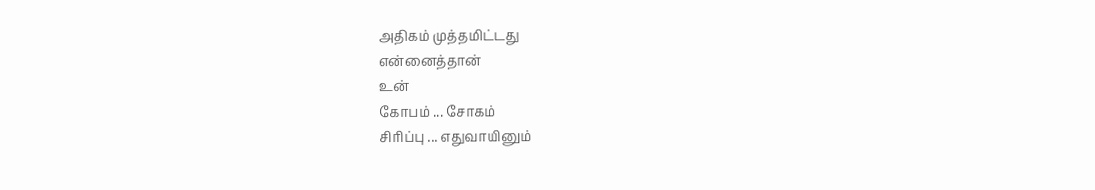அதிகம் முத்தமிட்டது
என்னைத்தான்
உன்
கோபம் ... சோகம்
சிரிப்பு ... எதுவாயினும்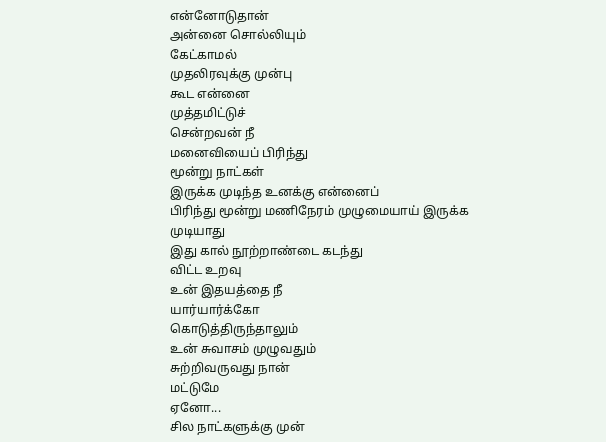என்னோடுதான்
அன்னை சொல்லியும்
கேட்காமல்
முதலிரவுக்கு முன்பு
கூட என்னை
முத்தமிட்டுச்
சென்றவன் நீ
மனைவியைப் பிரிந்து
மூன்று நாட்கள்
இருக்க முடிந்த உனக்கு என்னைப்
பிரிந்து மூன்று மணிநேரம் முழுமையாய் இருக்க
முடியாது
இது கால் நூற்றாண்டை கடந்து
விட்ட உறவு
உன் இதயத்தை நீ
யார்யார்க்கோ
கொடுத்திருந்தாலும்
உன் சுவாசம் முழுவதும்
சுற்றிவருவது நான்
மட்டுமே
ஏனோ...
சில நாட்களுக்கு முன்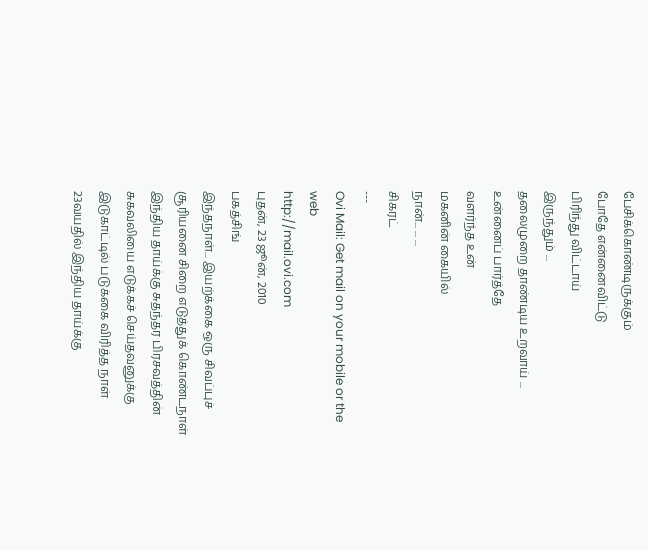பேசிக்கொண்டிருக்கும்
போதே என்னைவிட்டு
பிரிந்து விட்டாய்
இருந்தும் ...
தலைமுறை தாண்டிய உறவாய் ...
உன்னைப் பார்த்தே
வளர்ந்த உன்
மகனின் கையில்
நான்... ... ...
சிகரட்
---
Ovi Mail: Get mail on your mobile or the web
http://mail.ovi.com
புதன், 23 ஜூன், 2010
பகத்சிங்
இந்தநாள்... இயற்க்கை ஒரு சிவப்புச் சூரியனை சிறை எடுத்துக் கொண்டநாள்
இந்திய தாய்க்கு சுதந்தர பிரசவத்தின் சுகவலியை எடுக்கச் செய்தவனுக்கு இடுகாட்டில் படுக்கை விரித்த நாள்
23வயதில் இந்திய தாய்க்கு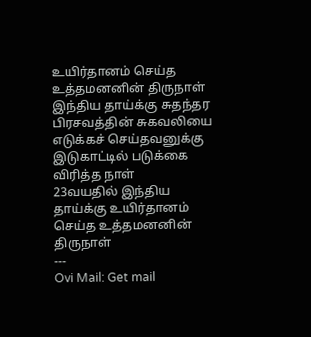உயிர்தானம் செய்த உத்தமனனின் திருநாள்
இந்திய தாய்க்கு சுதந்தர பிரசவத்தின் சுகவலியை எடுக்கச் செய்தவனுக்கு இடுகாட்டில் படுக்கை விரித்த நாள்
23வயதில் இந்திய தாய்க்கு உயிர்தானம் செய்த உத்தமனனின் திருநாள்
---
Ovi Mail: Get mail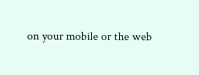on your mobile or the web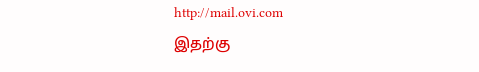http://mail.ovi.com
இதற்கு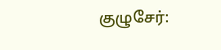குழுசேர்: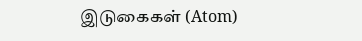இடுகைகள் (Atom)